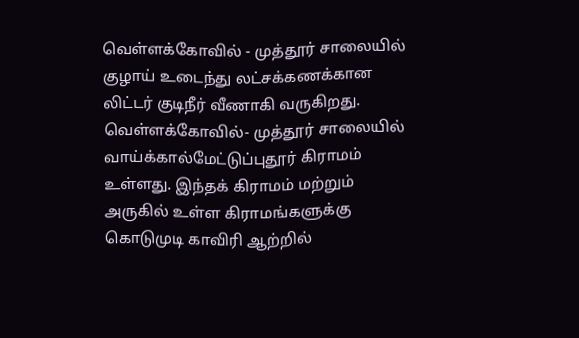வெள்ளக்கோவில் - முத்தூர் சாலையில் குழாய் உடைந்து லட்சக்கணக்கான லிட்டர் குடிநீர் வீணாகி வருகிறது.
வெள்ளக்கோவில்- முத்தூர் சாலையில் வாய்க்கால்மேட்டுப்புதூர் கிராமம் உள்ளது. இந்தக் கிராமம் மற்றும் அருகில் உள்ள கிராமங்களுக்கு கொடுமுடி காவிரி ஆற்றில்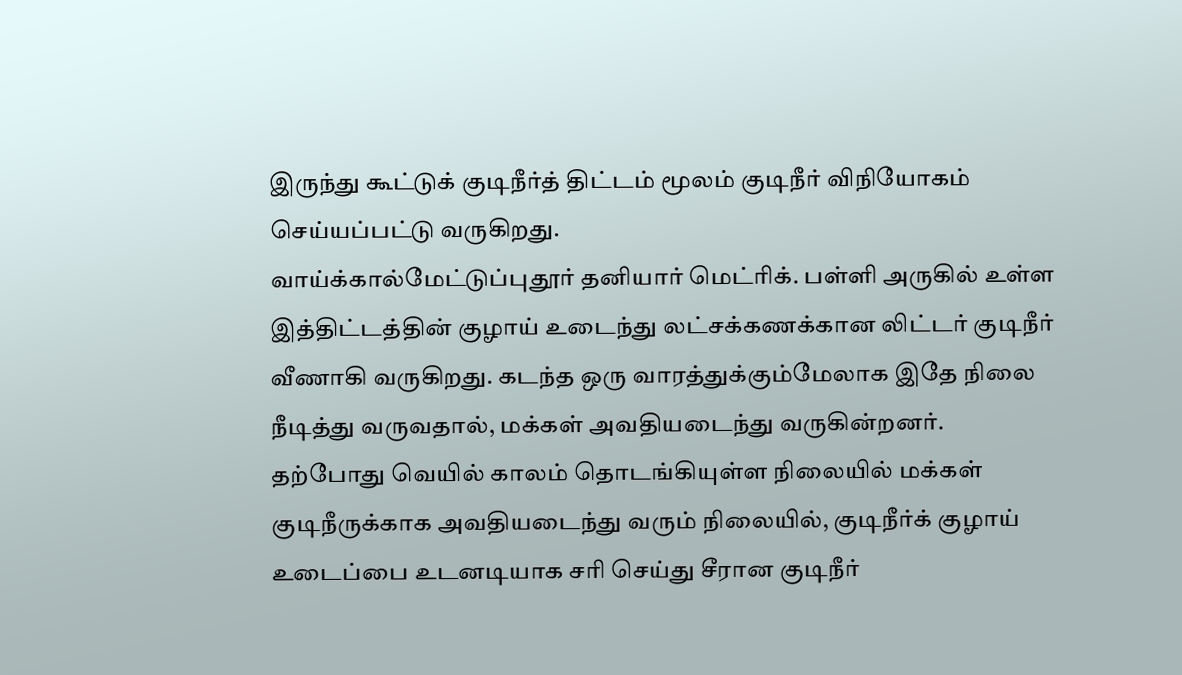இருந்து கூட்டுக் குடிநீர்த் திட்டம் மூலம் குடிநீர் விநியோகம் செய்யப்பட்டு வருகிறது.
வாய்க்கால்மேட்டுப்புதூர் தனியார் மெட்ரிக். பள்ளி அருகில் உள்ள இத்திட்டத்தின் குழாய் உடைந்து லட்சக்கணக்கான லிட்டர் குடிநீர் வீணாகி வருகிறது. கடந்த ஒரு வாரத்துக்கும்மேலாக இதே நிலை நீடித்து வருவதால், மக்கள் அவதியடைந்து வருகின்றனர்.
தற்போது வெயில் காலம் தொடங்கியுள்ள நிலையில் மக்கள் குடிநீருக்காக அவதியடைந்து வரும் நிலையில், குடிநீர்க் குழாய் உடைப்பை உடனடியாக சரி செய்து சீரான குடிநீர்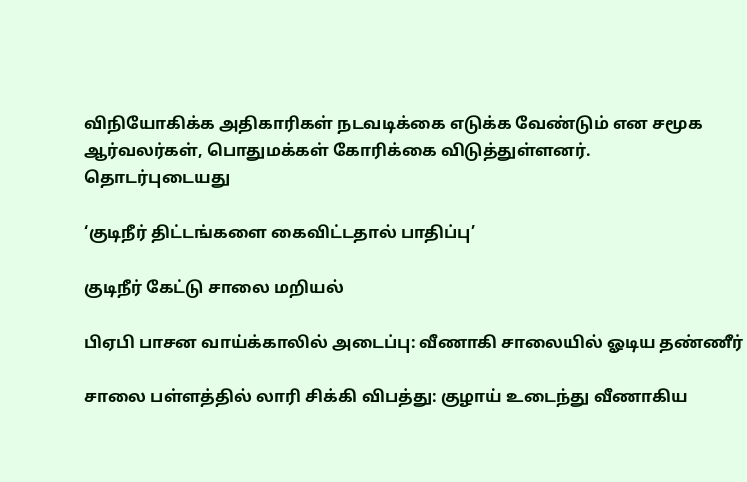விநியோகிக்க அதிகாரிகள் நடவடிக்கை எடுக்க வேண்டும் என சமூக ஆர்வலர்கள், பொதுமக்கள் கோரிக்கை விடுத்துள்ளனர்.
தொடர்புடையது

‘குடிநீர் திட்டங்களை கைவிட்டதால் பாதிப்பு’

குடிநீர் கேட்டு சாலை மறியல்

பிஏபி பாசன வாய்க்காலில் அடைப்பு: வீணாகி சாலையில் ஓடிய தண்ணீர்

சாலை பள்ளத்தில் லாரி சிக்கி விபத்து: குழாய் உடைந்து வீணாகிய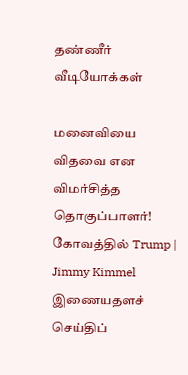தண்ணீர்
வீடியோக்கள்

மனைவியை விதவை என விமர்சித்த தொகுப்பாளர்! கோவத்தில் Trump | Jimmy Kimmel
இணையதளச் செய்திப்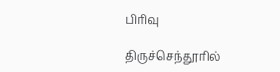பிரிவு

திருச்செந்தூரில்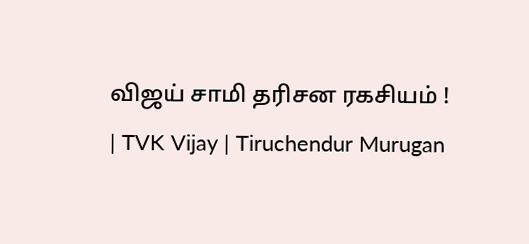விஜய் சாமி தரிசன ரகசியம் ! | TVK Vijay | Tiruchendur Murugan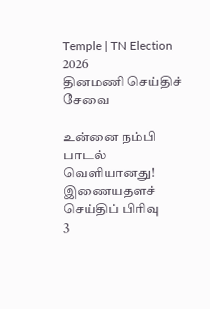Temple | TN Election 2026
தினமணி செய்திச் சேவை

உன்னை நம்பி பாடல் வெளியானது!
இணையதளச் செய்திப் பிரிவு
3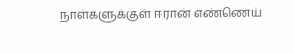நாள்களுக்குள் ஈரான் எண்ணெய்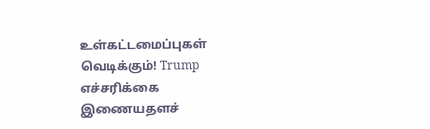உள்கட்டமைப்புகள் வெடிக்கும்! Trump எச்சரிக்கை
இணையதளச்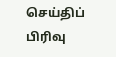செய்திப் பிரிவு